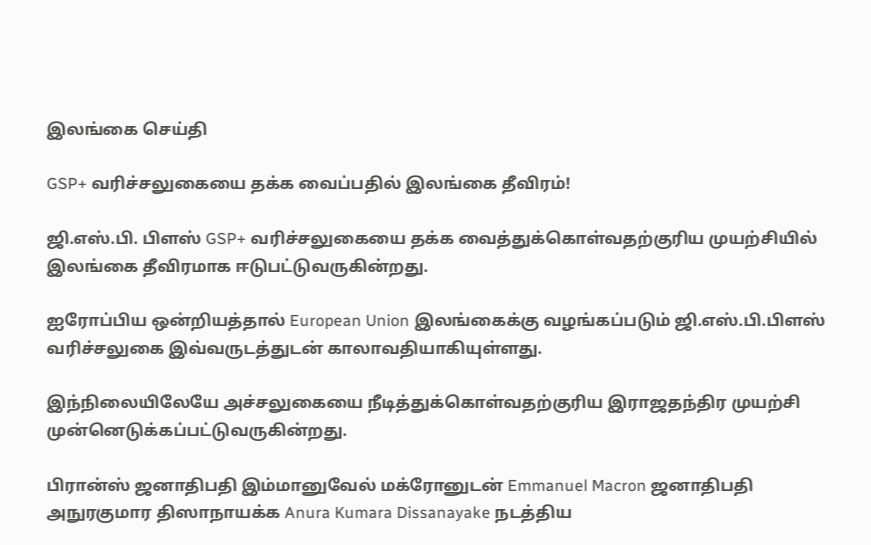இலங்கை செய்தி

GSP+ வரிச்சலுகையை தக்க வைப்பதில் இலங்கை தீவிரம்!

ஜி.எஸ்.பி. பிளஸ் GSP+ வரிச்சலுகையை தக்க வைத்துக்கொள்வதற்குரிய முயற்சியில் இலங்கை தீவிரமாக ஈடுபட்டுவருகின்றது.

ஐரோப்பிய ஒன்றியத்தால் European Union இலங்கைக்கு வழங்கப்படும் ஜி.எஸ்.பி.பிளஸ் வரிச்சலுகை இவ்வருடத்துடன் காலாவதியாகியுள்ளது.

இந்நிலையிலேயே அச்சலுகையை நீடித்துக்கொள்வதற்குரிய இராஜதந்திர முயற்சி முன்னெடுக்கப்பட்டுவருகின்றது.

பிரான்ஸ் ஜனாதிபதி இம்மானுவேல் மக்ரோனுடன் Emmanuel Macron ஜனாதிபதி அநுரகுமார திஸாநாயக்க Anura Kumara Dissanayake நடத்திய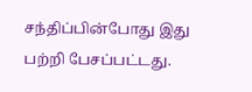சந்திப்பின்போது இது பற்றி பேசப்பட்டது.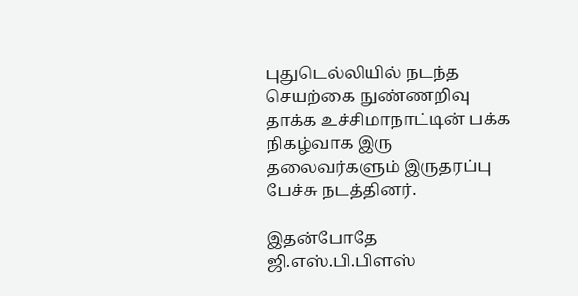புதுடெல்லியில் நடந்த செயற்கை நுண்ணறிவு தாக்க உச்சிமாநாட்டின் பக்க நிகழ்வாக இரு தலைவர்களும் இருதரப்பு பேச்சு நடத்தினர்.

இதன்போதே ஜி.எஸ்.பி.பிளஸ்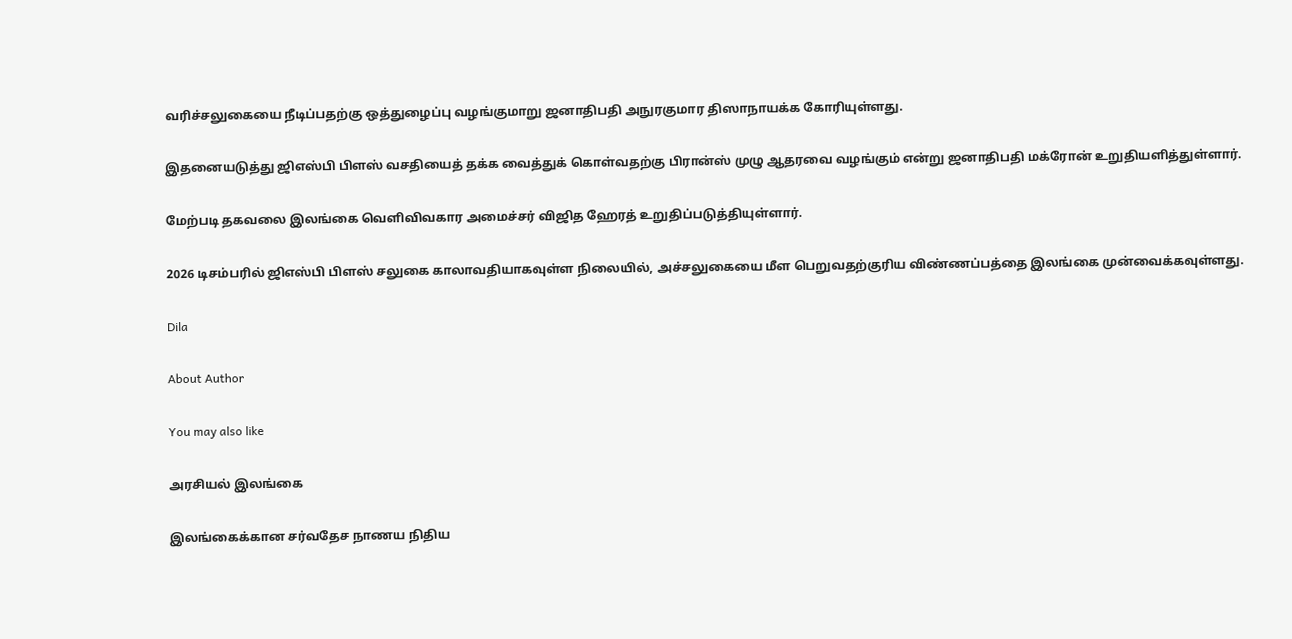வரிச்சலுகையை நீடிப்பதற்கு ஒத்துழைப்பு வழங்குமாறு ஜனாதிபதி அநுரகுமார திஸாநாயக்க கோரியுள்ளது.

இதனையடுத்து ஜிஎஸ்பி பிளஸ் வசதியைத் தக்க வைத்துக் கொள்வதற்கு பிரான்ஸ் முழு ஆதரவை வழங்கும் என்று ஜனாதிபதி மக்ரோன் உறுதியளித்துள்ளார்.

மேற்படி தகவலை இலங்கை வெளிவிவகார அமைச்சர் விஜித ஹேரத் உறுதிப்படுத்தியுள்ளார்.

2026 டிசம்பரில் ஜிஎஸ்பி பிளஸ் சலுகை காலாவதியாகவுள்ள நிலையில், அச்சலுகையை மீள பெறுவதற்குரிய விண்ணப்பத்தை இலங்கை முன்வைக்கவுள்ளது.

Dila

About Author

You may also like

அரசியல் இலங்கை

இலங்கைக்கான சர்வதேச நாணய நிதிய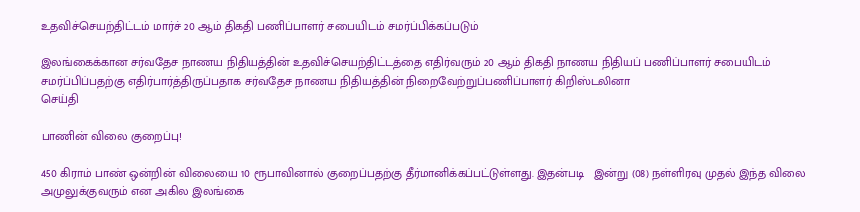உதவிச்செயற்திட்டம் மார்ச் 20 ஆம் திகதி பணிப்பாளர் சபையிடம் சமர்ப்பிக்கப்படும்

இலங்கைக்கான சர்வதேச நாணய நிதியத்தின் உதவிச்செயற்திட்டத்தை எதிர்வரும் 20 ஆம் திகதி நாணய நிதியப் பணிப்பாளர் சபையிடம் சமர்ப்பிப்பதற்கு எதிர்பார்த்திருப்பதாக சர்வதேச நாணய நிதியத்தின் நிறைவேற்றுப்பணிப்பாளர் கிறிஸ்டலினா
செய்தி

பாணின் விலை குறைப்பு!

450 கிராம் பாண் ஒன்றின் விலையை 10 ரூபாவினால் குறைப்பதற்கு தீர்மானிக்கப்பட்டுள்ளது. இதன்படி   இன்று (08) நள்ளிரவு முதல் இந்த விலை அமுலுக்குவரும் என அகில இலங்கை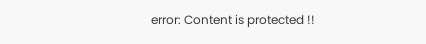error: Content is protected !!